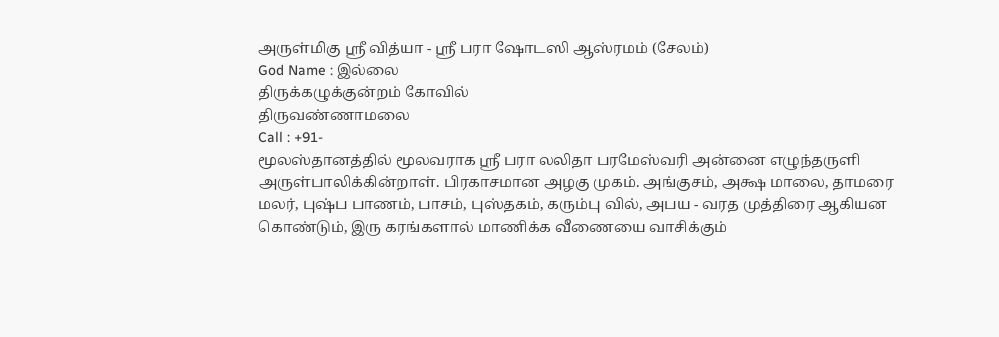அருள்மிகு ஸ்ரீ வித்யா - ஸ்ரீ பரா ஷோடஸி ஆஸ்ரமம் (சேலம்)
God Name : இல்லை
திருக்கழுக்குன்றம் கோவில்
திருவண்ணாமலை
Call : +91-
மூலஸ்தானத்தில் மூலவராக ஸ்ரீ பரா லலிதா பரமேஸ்வரி அன்னை எழுந்தருளி அருள்பாலிக்கின்றாள். பிரகாசமான அழகு முகம். அங்குசம், அக்ஷ மாலை, தாமரை மலர், புஷ்ப பாணம், பாசம், புஸ்தகம், கரும்பு வில், அபய - வரத முத்திரை ஆகியன கொண்டும், இரு கரங்களால் மாணிக்க வீணையை வாசிக்கும்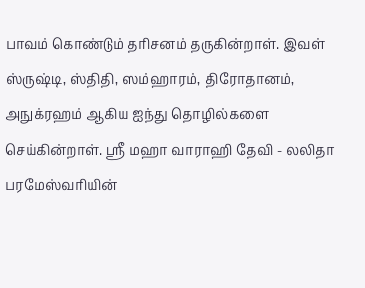பாவம் கொண்டும் தரிசனம் தருகின்றாள். இவள் ஸ்ருஷ்டி, ஸ்திதி, ஸம்ஹாரம், திரோதானம், அநுக்ரஹம் ஆகிய ஐந்து தொழில்களை செய்கின்றாள். ஸ்ரீ மஹா வாராஹி தேவி - லலிதா பரமேஸ்வரியின்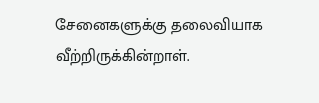சேனைகளுக்கு தலைவியாக வீற்றிருக்கின்றாள்.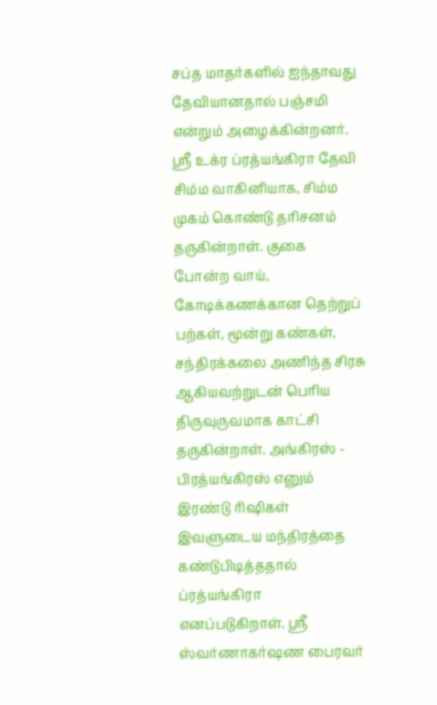சப்த மாதர்களில் ஐந்தாவது தேவியானதால் பஞ்சமி என்றும் அழைக்கின்றனர். ஸ்ரீ உக்ர ப்ரத்யங்கிரா தேவி சிம்ம வாகினியாக, சிம்ம முகம் கொண்டு தரிசனம் தருகின்றாள். குகை போன்ற வாய், கோடிக்கணக்கான தெற்றுப் பற்கள், மூன்று கண்கள், சந்திரக்கலை அணிந்த சிரசு ஆகியவற்றுடன் பெரிய திருவுருவமாக காட்சி தருகின்றாள். அங்கிரஸ் - பிரத்யங்கிரஸ் எனும் இரண்டு ரிஷிகள் இவளுடைய மந்திரத்தை கண்டுபிடித்ததால் ப்ரத்யங்கிரா எனப்படுகிறாள். ஸ்ரீ ஸ்வர்ணாகர்ஷண பைரவர்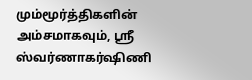மும்மூர்த்திகளின் அம்சமாகவும், ஸ்ரீ ஸ்வர்ணாகர்ஷிணி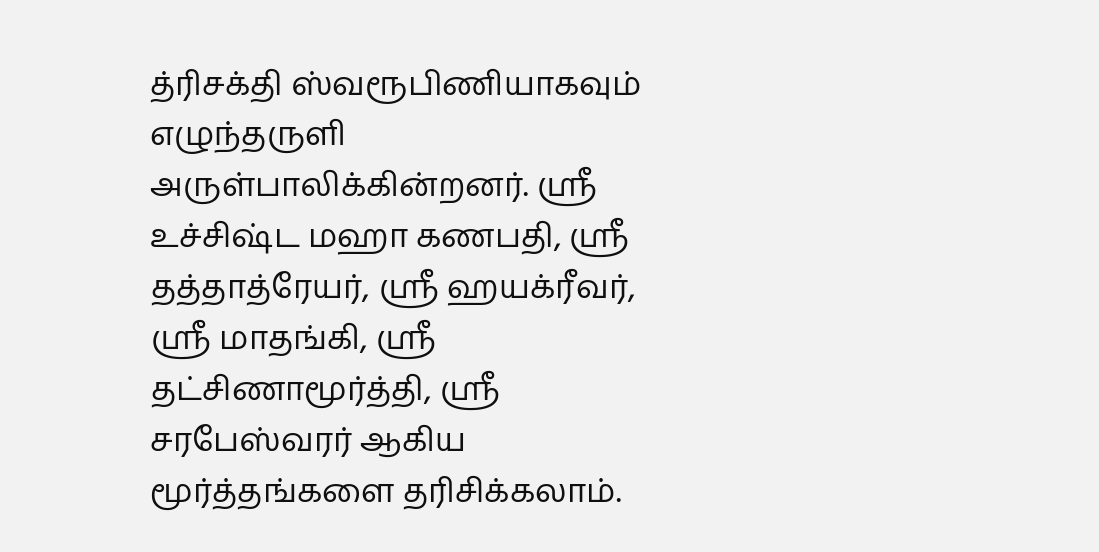த்ரிசக்தி ஸ்வரூபிணியாகவும் எழுந்தருளி அருள்பாலிக்கின்றனர். ஸ்ரீ உச்சிஷ்ட மஹா கணபதி, ஸ்ரீ தத்தாத்ரேயர், ஸ்ரீ ஹயக்ரீவர், ஸ்ரீ மாதங்கி, ஸ்ரீ தட்சிணாமூர்த்தி, ஸ்ரீ சரபேஸ்வரர் ஆகிய மூர்த்தங்களை தரிசிக்கலாம்.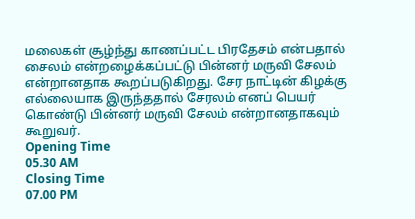மலைகள் சூழ்ந்து காணப்பட்ட பிரதேசம் என்பதால் சைலம் என்றழைக்கப்பட்டு பின்னர் மருவி சேலம் என்றானதாக கூறப்படுகிறது. சேர நாட்டின் கிழக்கு எல்லையாக இருந்ததால் சேரலம் எனப் பெயர் கொண்டு பின்னர் மருவி சேலம் என்றானதாகவும் கூறுவர்.
Opening Time
05.30 AM
Closing Time
07.00 PM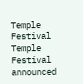Temple Festival
Temple Festival announced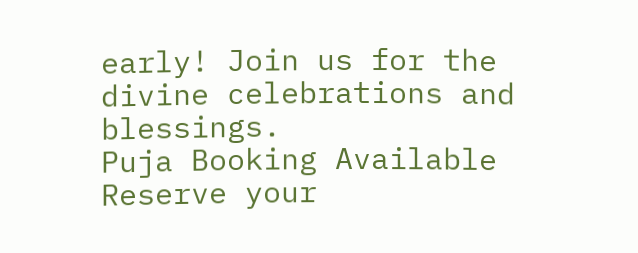early! Join us for the divine celebrations and blessings.
Puja Booking Available
Reserve your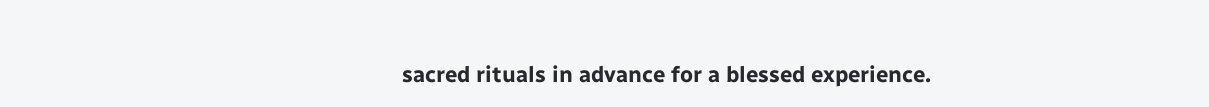sacred rituals in advance for a blessed experience.